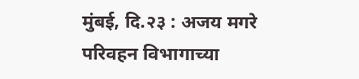मुंबई, दि.२३ : अजय मगरे
परिवहन विभागाच्या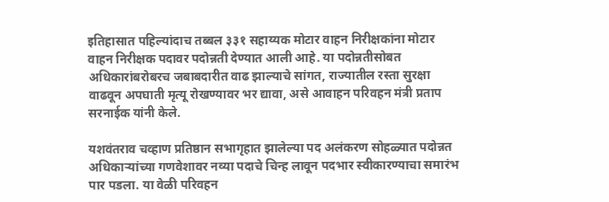इतिहासात पहिल्यांदाच तब्बल ३३१ सहाय्यक मोटार वाहन निरीक्षकांना मोटार वाहन निरीक्षक पदावर पदोन्नती देण्यात आली आहे. या पदोन्नतीसोबत अधिकारांबरोबरच जबाबदारीत वाढ झाल्याचे सांगत, राज्यातील रस्ता सुरक्षा वाढवून अपघाती मृत्यू रोखण्यावर भर द्यावा, असे आवाहन परिवहन मंत्री प्रताप सरनाईक यांनी केले.

यशवंतराव चव्हाण प्रतिष्ठान सभागृहात झालेल्या पद अलंकरण सोहळ्यात पदोन्नत अधिकाऱ्यांच्या गणवेशावर नव्या पदाचे चिन्ह लावून पदभार स्वीकारण्याचा समारंभ पार पडला. या वेळी परिवहन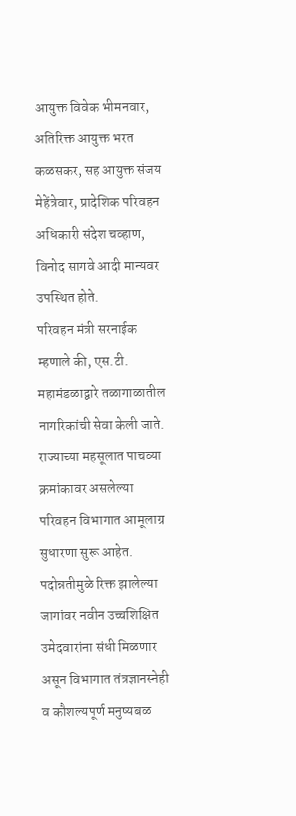आयुक्त विवेक भीमनवार, अतिरिक्त आयुक्त भरत कळसकर, सह आयुक्त संजय मेहेंत्रेवार, प्रादेशिक परिवहन अधिकारी संदेश चव्हाण, विनोद सागवे आदी मान्यवर उपस्थित होते.
परिवहन मंत्री सरनाईक म्हणाले की, एस.टी. महामंडळाद्वारे तळागाळातील नागरिकांची सेवा केली जाते. राज्याच्या महसूलात पाचव्या क्रमांकावर असलेल्या परिवहन विभागात आमूलाग्र सुधारणा सुरू आहेत. पदोन्नतीमुळे रिक्त झालेल्या जागांवर नवीन उच्चशिक्षित उमेदवारांना संधी मिळणार असून विभागात तंत्रज्ञानस्नेही व कौशल्यपूर्ण मनुष्यबळ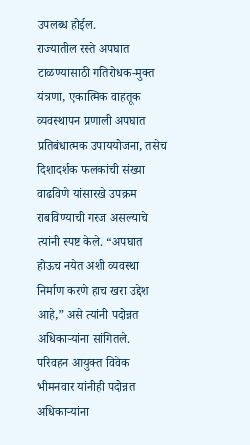उपलब्ध होईल.
राज्यातील रस्ते अपघात टाळण्यासाठी गतिरोधक-मुक्त यंत्रणा, एकात्मिक वाहतूक व्यवस्थापन प्रणाली अपघात प्रतिबंधात्मक उपाययोजना, तसेच दिशादर्शक फलकांची संख्या वाढविणे यांसारखे उपक्रम राबविण्याची गरज असल्याचे त्यांनी स्पष्ट केले. “अपघात होऊच नयेत अशी व्यवस्था निर्माण करणे हाच खरा उद्देश आहे,” असे त्यांनी पदोन्नत अधिकाऱ्यांना सांगितले.
परिवहन आयुक्त विवेक भीमनवार यांनीही पदोन्नत अधिकाऱ्यांना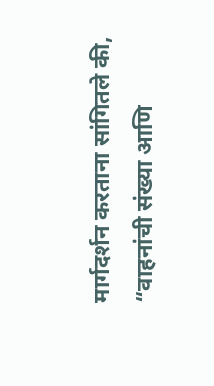मार्गदर्शन करताना सांगितले की, “वाहनांची संख्या आणि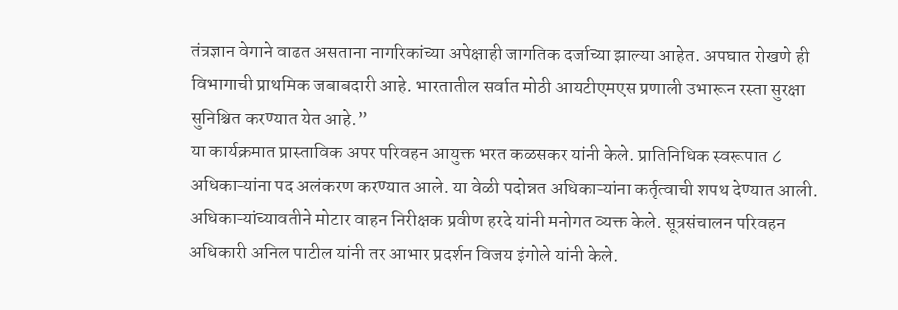तंत्रज्ञान वेगाने वाढत असताना नागरिकांच्या अपेक्षाही जागतिक दर्जाच्या झाल्या आहेत. अपघात रोखणे ही विभागाची प्राथमिक जबाबदारी आहे. भारतातील सर्वात मोठी आयटीएमएस प्रणाली उभारून रस्ता सुरक्षा सुनिश्चित करण्यात येत आहे.”
या कार्यक्रमात प्रास्ताविक अपर परिवहन आयुक्त भरत कळसकर यांनी केले. प्रातिनिधिक स्वरूपात ८ अधिकाऱ्यांना पद अलंकरण करण्यात आले. या वेळी पदोन्नत अधिकाऱ्यांना कर्तृत्वाची शपथ देण्यात आली. अधिकाऱ्यांच्यावतीने मोटार वाहन निरीक्षक प्रवीण हरदे यांनी मनोगत व्यक्त केले. सूत्रसंचालन परिवहन अधिकारी अनिल पाटील यांनी तर आभार प्रदर्शन विजय इंगोले यांनी केले.